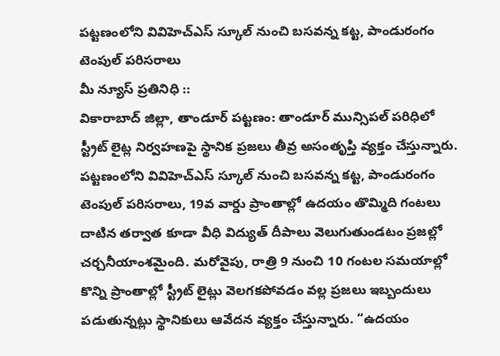పట్టణంలోని వివిహెచ్ఎస్ స్కూల్ నుంచి బసవన్న కట్ట, పాండురంగం టెంపుల్ పరిసరాలు
మీ న్యూస్ ప్రతినిధి ::
వికారాబాద్ జిల్లా, తాండూర్ పట్టణం: తాండూర్ మున్సిపల్ పరిధిలో స్ట్రీట్ లైట్ల నిర్వహణపై స్థానిక ప్రజలు తీవ్ర అసంతృప్తి వ్యక్తం చేస్తున్నారు. పట్టణంలోని వివిహెచ్ఎస్ స్కూల్ నుంచి బసవన్న కట్ట, పాండురంగం టెంపుల్ పరిసరాలు, 19వ వార్డు ప్రాంతాల్లో ఉదయం తొమ్మిది గంటలు దాటిన తర్వాత కూడా వీధి విద్యుత్ దీపాలు వెలుగుతుండటం ప్రజల్లో చర్చనీయాంశమైంది. మరోవైపు, రాత్రి 9 నుంచి 10 గంటల సమయాల్లో కొన్ని ప్రాంతాల్లో స్ట్రీట్ లైట్లు వెలగకపోవడం వల్ల ప్రజలు ఇబ్బందులు పడుతున్నట్లు స్థానికులు ఆవేదన వ్యక్తం చేస్తున్నారు. “ఉదయం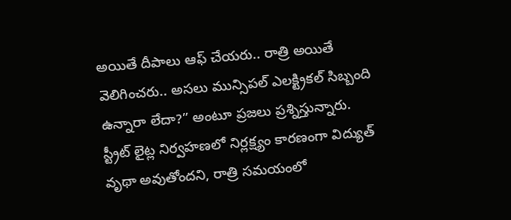అయితే దీపాలు ఆఫ్ చేయరు.. రాత్రి అయితే వెలిగించరు.. అసలు మున్సిపల్ ఎలక్ట్రికల్ సిబ్బంది ఉన్నారా లేదా?” అంటూ ప్రజలు ప్రశ్నిస్తున్నారు.
స్ట్రీట్ లైట్ల నిర్వహణలో నిర్లక్ష్యం కారణంగా విద్యుత్ వృథా అవుతోందని, రాత్రి సమయంలో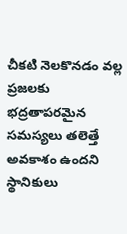చీకటి నెలకొనడం వల్ల ప్రజలకు భద్రతాపరమైన సమస్యలు తలెత్తే అవకాశం ఉందని స్థానికులు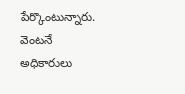పేర్కొంటున్నారు. వెంటనే అధికారులు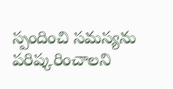స్పందించి సమస్యను పరిష్కరించాలని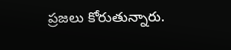ప్రజలు కోరుతున్నారు.